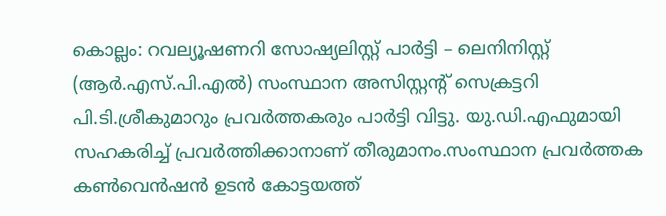കൊല്ലം: റവല്യൂഷണറി സോഷ്യലിസ്റ്റ് പാർട്ടി – ലെനിനിസ്റ്റ് (ആർ.എസ്.പി.എൽ) സംസ്ഥാന അസിസ്റ്റൻ്റ് സെക്രട്ടറി പി.ടി.ശ്രീകുമാറും പ്രവർത്തകരും പാർട്ടി വിട്ടു. യു.ഡി.എഫുമായി സഹകരിച്ച് പ്രവർത്തിക്കാനാണ് തീരുമാനം.സംസ്ഥാന പ്രവർത്തക കൺവെൻഷൻ ഉടൻ കോട്ടയത്ത്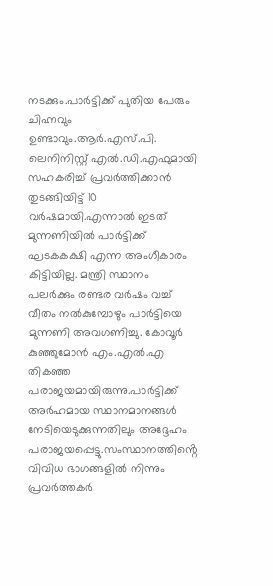നടക്കും.പാർട്ടിക്ക് പുതിയ പേരും ചിഹ്നവും ഉണ്ടാവും.ആർ.എസ്.പി. ലെനിനിസ്റ്റ് എൽ.ഡി.എഫുമായി സഹകരിച്ച് പ്രവർത്തിക്കാൻ തുടങ്ങിയിട്ട് 10 വർഷമായി.എന്നാൽ ഇടത് മുന്നണിയിൽ പാർട്ടിക്ക് ഘടകകക്ഷി എന്ന അംഗീകാരം കിട്ടിയില്ല. മന്ത്രി സ്ഥാനം പലർക്കും രണ്ടര വർഷം വച്ച് വീതം നൽകുമ്പോഴും പാർട്ടിയെ മുന്നണി അവഗണിച്ചു. കോവൂർ കുഞ്ഞുമോൻ എം.എൽ.എ തികഞ്ഞ പരാജയമായിരുന്നു.പാർട്ടിക്ക് അർഹമായ സ്ഥാനമാനങ്ങൾ നേടിയെടുക്കുന്നതിലും അദ്ദേഹം പരാജയപ്പെട്ടു.സംസ്ഥാനത്തിൻ്റെ വിവിധ ഭാഗങ്ങളിൽ നിന്നും പ്രവർത്തകർ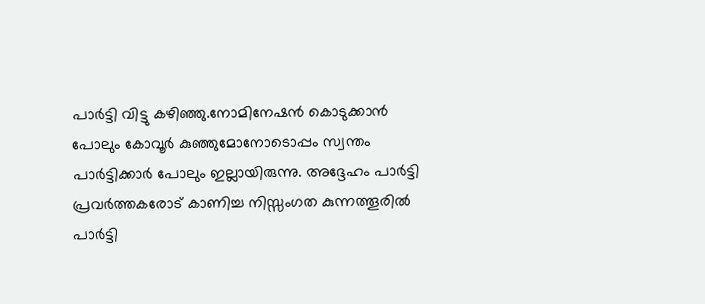പാർട്ടി വിട്ടു കഴിഞ്ഞു.നോമിനേഷൻ കൊടുക്കാൻ പോലും കോവൂർ കുഞ്ഞുമോനോടൊപ്പം സ്വന്തം പാർട്ടിക്കാർ പോലും ഇല്ലായിരുന്നു. അദ്ദേഹം പാർട്ടി പ്രവർത്തകരോട് കാണിച്ച നിസ്സംഗത കുന്നത്തൂരിൽ പാർട്ടി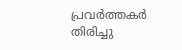പ്രവർത്തകർ തിരിച്ചു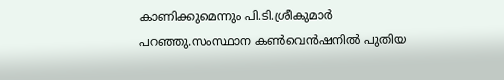കാണിക്കുമെന്നും പി.ടി.ശ്രീകുമാർ പറഞ്ഞു.സംസ്ഥാന കൺവെൻഷനിൽ പുതിയ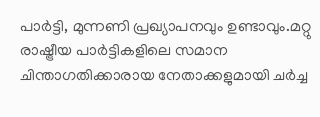പാർട്ടി, മുന്നണി പ്രഖ്യാപനവും ഉണ്ടാവും.മറ്റു രാഷ്ട്രീയ പാർട്ടികളിലെ സമാന ചിന്താഗതിക്കാരായ നേതാക്കളുമായി ചർച്ച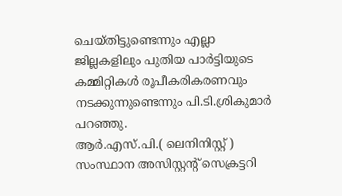ചെയ്തിട്ടുണ്ടെന്നും എല്ലാ ജില്ലകളിലും പുതിയ പാർട്ടിയുടെ കമ്മിറ്റികൾ രൂപീകരികരണവും നടക്കുന്നുണ്ടെന്നും പി.ടി.ശ്രികുമാർ പറഞ്ഞു.
ആർ.എസ്.പി.( ലെനിനിസ്റ്റ് ) സംസ്ഥാന അസിസ്റ്റൻ്റ് സെക്രട്ടറി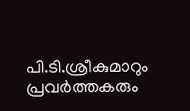പി.ടി.ശ്രീകുമാറും പ്രവർത്തകരും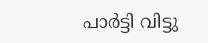പാർട്ടി വിട്ടു